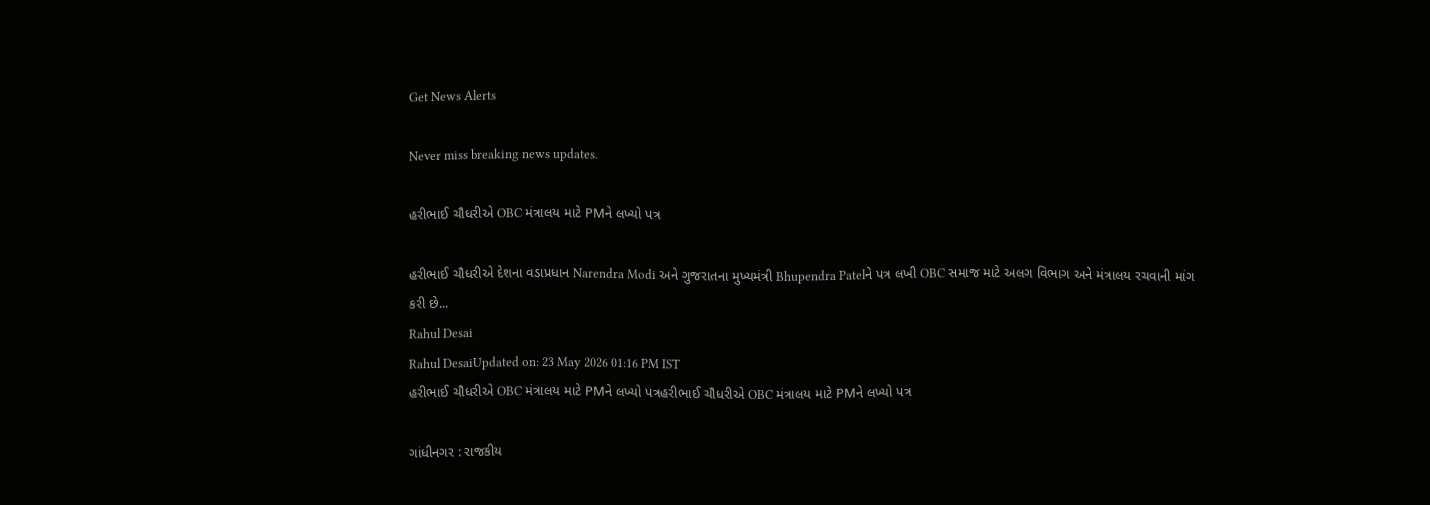Get News Alerts

Never miss breaking news updates.

હરીભાઈ ચૌધરીએ OBC મંત્રાલય માટે PMને લખ્યો પત્ર

હરીભાઈ ચૌધરીએ દેશના વડાપ્રધાન Narendra Modi અને ગુજરાતના મુખ્યમંત્રી Bhupendra Patelને પત્ર લખી OBC સમાજ માટે અલગ વિભાગ અને મંત્રાલય રચવાની માંગ કરી છે...
Rahul Desai
Rahul DesaiUpdated on: 23 May 2026 01:16 PM IST
હરીભાઈ ચૌધરીએ OBC મંત્રાલય માટે PMને લખ્યો પત્રહરીભાઈ ચૌધરીએ OBC મંત્રાલય માટે PMને લખ્યો પત્ર

ગાંધીનગર : રાજકીય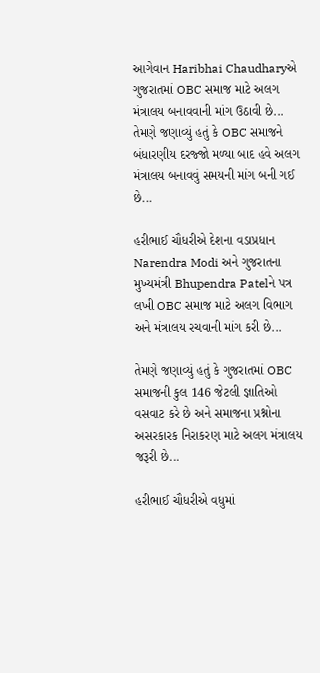આગેવાન Haribhai Chaudharyએ ગુજરાતમાં OBC સમાજ માટે અલગ મંત્રાલય બનાવવાની માંગ ઉઠાવી છે... તેમણે જણાવ્યું હતું કે OBC સમાજને બંધારણીય દરજ્જો મળ્યા બાદ હવે અલગ મંત્રાલય બનાવવું સમયની માંગ બની ગઈ છે...

હરીભાઈ ચૌધરીએ દેશના વડાપ્રધાન Narendra Modi અને ગુજરાતના મુખ્યમંત્રી Bhupendra Patelને પત્ર લખી OBC સમાજ માટે અલગ વિભાગ અને મંત્રાલય રચવાની માંગ કરી છે...

તેમણે જણાવ્યું હતું કે ગુજરાતમાં OBC સમાજની કુલ 146 જેટલી જ્ઞાતિઓ વસવાટ કરે છે અને સમાજના પ્રશ્નોના અસરકારક નિરાકરણ માટે અલગ મંત્રાલય જરૂરી છે...

હરીભાઈ ચૌધરીએ વધુમાં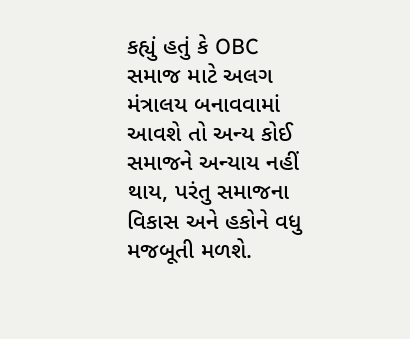કહ્યું હતું કે OBC સમાજ માટે અલગ મંત્રાલય બનાવવામાં આવશે તો અન્ય કોઈ સમાજને અન્યાય નહીં થાય, પરંતુ સમાજના વિકાસ અને હકોને વધુ મજબૂતી મળશે.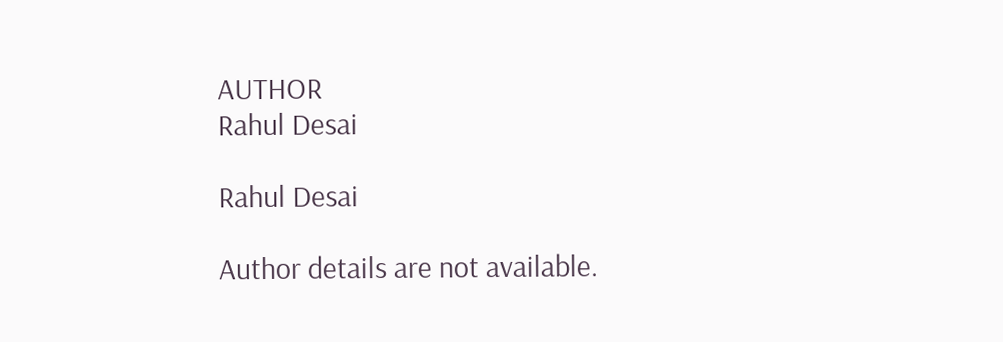AUTHOR
Rahul Desai

Rahul Desai

Author details are not available.